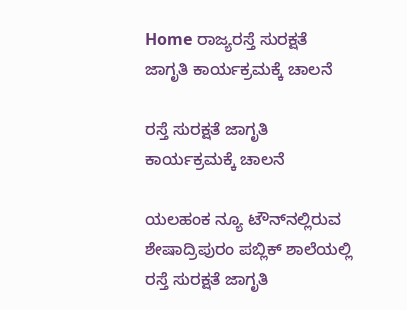Home ರಾಜ್ಯರಸ್ತೆ ಸುರಕ್ಷತೆ ಜಾಗೃತಿ ಕಾರ್ಯಕ್ರಮಕ್ಕೆ ಚಾಲನೆ

ರಸ್ತೆ ಸುರಕ್ಷತೆ ಜಾಗೃತಿ ಕಾರ್ಯಕ್ರಮಕ್ಕೆ ಚಾಲನೆ

ಯಲಹಂಕ ನ್ಯೂ ಟೌನ್‌ನಲ್ಲಿರುವ ಶೇಷಾದ್ರಿಪುರಂ ಪಬ್ಲಿಕ್ ಶಾಲೆಯಲ್ಲಿ ರಸ್ತೆ ಸುರಕ್ಷತೆ ಜಾಗೃತಿ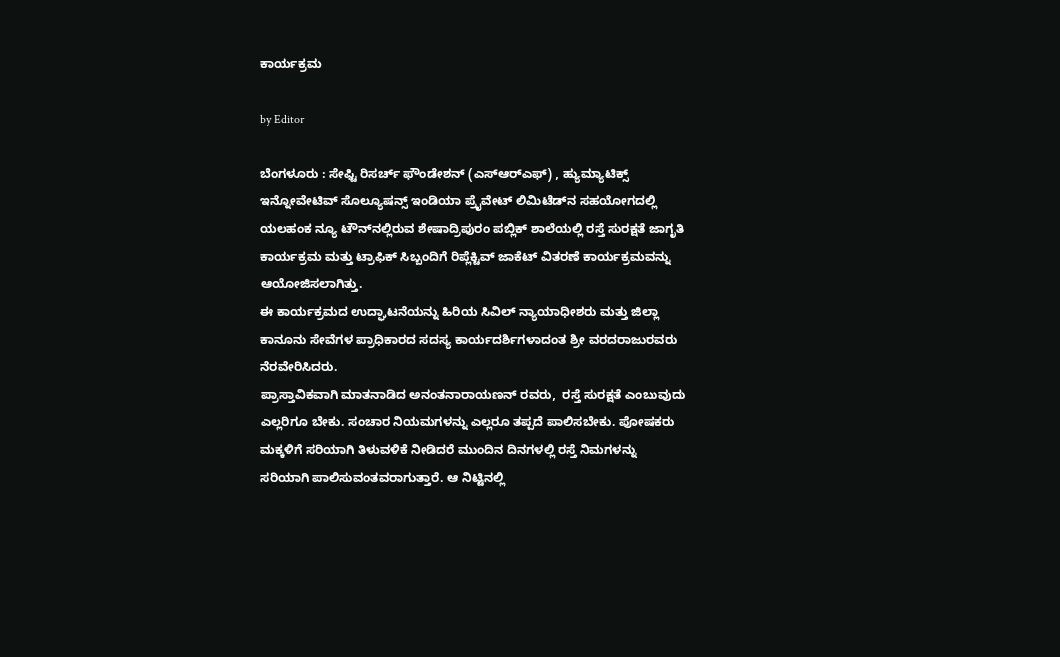ಕಾರ್ಯಕ್ರಮ

by Editor

ಬೆಂಗಳೂರು : ಸೇಫ್ಟಿ ರಿಸರ್ಚ್ ಫೌಂಡೇಶನ್ (ಎಸ್‌ಆರ್‌ಎಫ್) , ಹ್ಯುಮ್ಯಾಟಿಕ್ಸ್ ಇನ್ನೋವೇಟಿವ್ ಸೊಲ್ಯೂಷನ್ಸ್ ಇಂಡಿಯಾ ಪ್ರೈವೇಟ್ ಲಿಮಿಟೆಡ್‌ನ ಸಹಯೋಗದಲ್ಲಿ ಯಲಹಂಕ ನ್ಯೂ ಟೌನ್‌ನಲ್ಲಿರುವ ಶೇಷಾದ್ರಿಪುರಂ ಪಬ್ಲಿಕ್ ಶಾಲೆಯಲ್ಲಿ ರಸ್ತೆ ಸುರಕ್ಷತೆ ಜಾಗೃತಿ ಕಾರ್ಯಕ್ರಮ ಮತ್ತು ಟ್ರಾಫಿಕ್ ಸಿಬ್ಬಂದಿಗೆ ರಿಪ್ಲೆಕ್ಟಿವ್ ಜಾಕೆಟ್ ವಿತರಣೆ ಕಾರ್ಯಕ್ರಮವನ್ನು ಆಯೋಜಿಸಲಾಗಿತ್ತು.
ಈ ಕಾರ್ಯಕ್ರಮದ ಉದ್ಘಾಟನೆಯನ್ನು ಹಿರಿಯ ಸಿವಿಲ್ ನ್ಯಾಯಾಧೀಶರು ಮತ್ತು ಜಿಲ್ಲಾ ಕಾನೂನು ಸೇವೆಗಳ ಪ್ರಾಧಿಕಾರದ ಸದಸ್ಯ ಕಾರ್ಯದರ್ಶಿಗಳಾದಂತ ಶ್ರೀ ವರದರಾಜುರವರು ನೆರವೇರಿಸಿದರು.
ಪ್ರಾಸ್ತಾವಿಕವಾಗಿ ಮಾತನಾಡಿದ ಅನಂತನಾರಾಯಣನ್ ರವರು,  ರಸ್ತೆ ಸುರಕ್ಷತೆ ಎಂಬುವುದು ಎಲ್ಲರಿಗೂ ಬೇಕು. ಸಂಚಾರ ನಿಯಮಗಳನ್ನು ಎಲ್ಲರೂ ತಪ್ಪದೆ ಪಾಲಿಸಬೇಕು. ಪೋಷಕರು ಮಕ್ಕಳಿಗೆ ಸರಿಯಾಗಿ ತಿಳುವಳಿಕೆ ನೀಡಿದರೆ ಮುಂದಿನ ದಿನಗಳಲ್ಲಿ ರಸ್ತೆ ನಿಮಗಳನ್ನು ಸರಿಯಾಗಿ ಪಾಲಿಸುವಂತವರಾಗುತ್ತಾರೆ. ಆ ನಿಟ್ಟಿನಲ್ಲಿ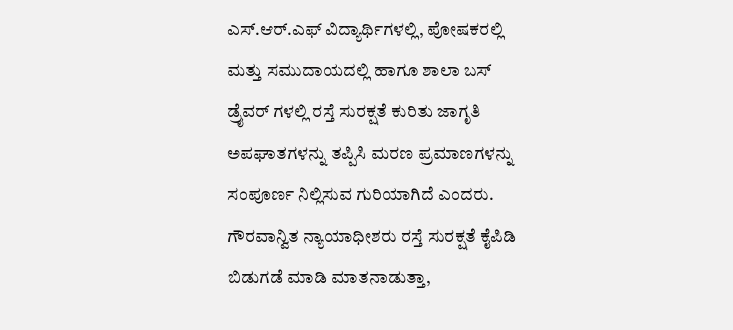ಎಸ್.ಆರ್.ಎಫ್ ವಿದ್ಯಾರ್ಥಿಗಳಲ್ಲಿ, ಪೋಷಕರಲ್ಲಿ ಮತ್ತು ಸಮುದಾಯದಲ್ಲಿ ಹಾಗೂ ಶಾಲಾ ಬಸ್ ಡ್ರೈವರ್ ಗಳಲ್ಲಿ ರಸ್ತೆ ಸುರಕ್ಷತೆ ಕುರಿತು ಜಾಗೃತಿ ಅಪಘಾತಗಳನ್ನು ತಪ್ಪಿಸಿ ಮರಣ ಪ್ರಮಾಣಗಳನ್ನು ಸಂಪೂರ್ಣ ನಿಲ್ಲಿಸುವ ಗುರಿಯಾಗಿದೆ ಎಂದರು.
ಗೌರವಾನ್ವಿತ ನ್ಯಾಯಾಧೀಶರು ರಸ್ತೆ ಸುರಕ್ಷತೆ ಕೈಪಿಡಿ ಬಿಡುಗಡೆ ಮಾಡಿ ಮಾತನಾಡುತ್ತಾ,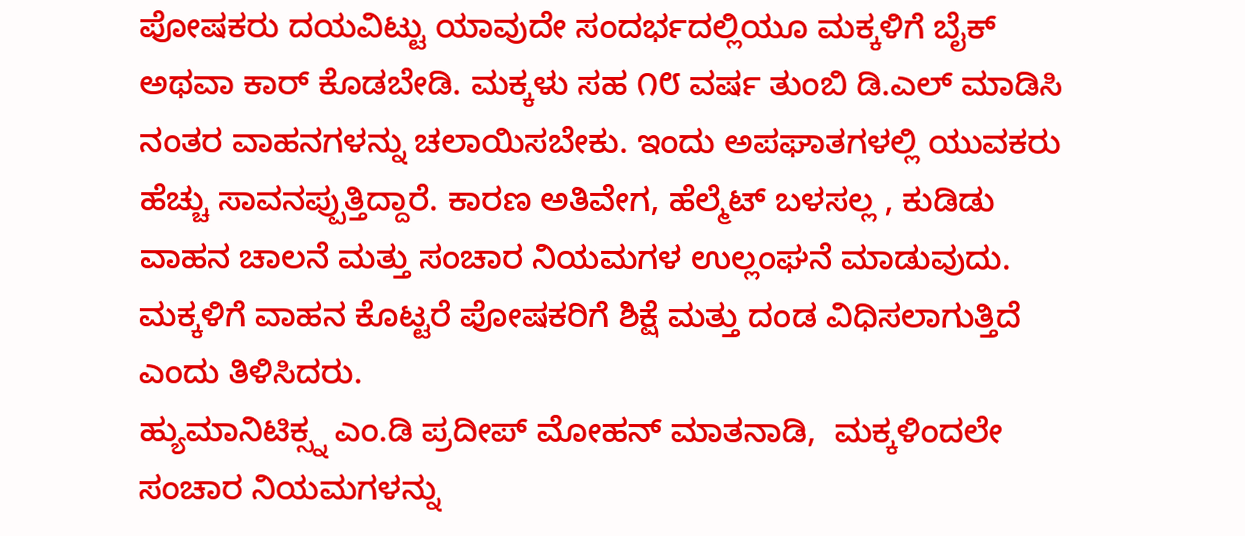ಪೋಷಕರು ದಯವಿಟ್ಟು ಯಾವುದೇ ಸಂದರ್ಭದಲ್ಲಿಯೂ ಮಕ್ಕಳಿಗೆ ಬೈಕ್ ಅಥವಾ ಕಾರ್ ಕೊಡಬೇಡಿ. ಮಕ್ಕಳು ಸಹ ೧೮ ವರ್ಷ ತುಂಬಿ ಡಿ.ಎಲ್ ಮಾಡಿಸಿ ನಂತರ ವಾಹನಗಳನ್ನು ಚಲಾಯಿಸಬೇಕು. ಇಂದು ಅಪಘಾತಗಳಲ್ಲಿ ಯುವಕರು ಹೆಚ್ಚು ಸಾವನಪ್ಪುತ್ತಿದ್ದಾರೆ. ಕಾರಣ ಅತಿವೇಗ, ಹೆಲ್ಮೆಟ್ ಬಳಸಲ್ಲ , ಕುಡಿಡು ವಾಹನ ಚಾಲನೆ ಮತ್ತು ಸಂಚಾರ ನಿಯಮಗಳ ಉಲ್ಲಂಘನೆ ಮಾಡುವುದು. ಮಕ್ಕಳಿಗೆ ವಾಹನ ಕೊಟ್ಟರೆ ಪೋಷಕರಿಗೆ ಶಿಕ್ಷೆ ಮತ್ತು ದಂಡ ವಿಧಿಸಲಾಗುತ್ತಿದೆ ಎಂದು ತಿಳಿಸಿದರು.
ಹ್ಯುಮಾನಿಟಿಕ್ಸ್ನ ಎಂ.ಡಿ ಪ್ರದೀಪ್ ಮೋಹನ್ ಮಾತನಾಡಿ,  ಮಕ್ಕಳಿಂದಲೇ ಸಂಚಾರ ನಿಯಮಗಳನ್ನು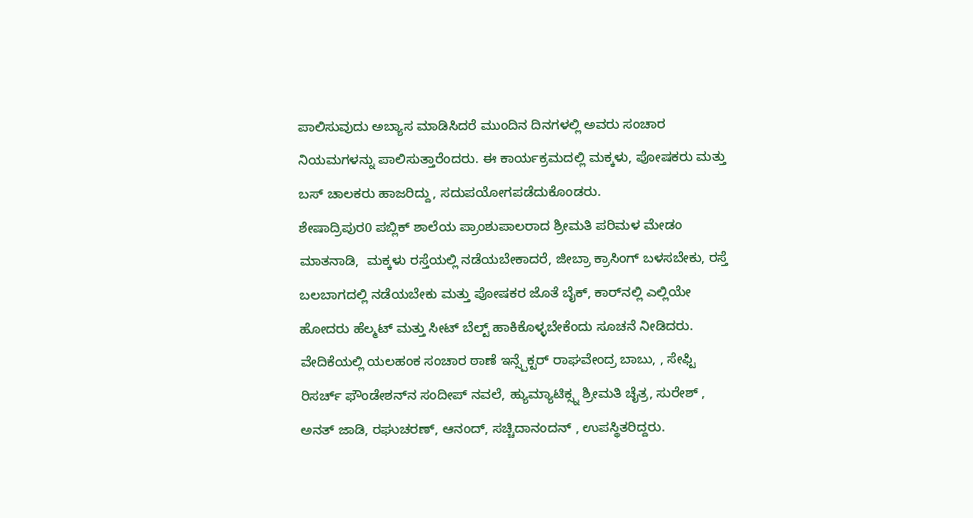ಪಾಲಿಸುವುದು ಅಬ್ಯಾಸ ಮಾಡಿಸಿದರೆ ಮುಂದಿನ ದಿನಗಳಲ್ಲಿ ಅವರು ಸಂಚಾರ ನಿಯಮಗಳನ್ನು ಪಾಲಿಸುತ್ತಾರೆಂದರು. ಈ ಕಾರ್ಯಕ್ರಮದಲ್ಲಿ ಮಕ್ಕಳು, ಪೋಷಕರು ಮತ್ತು ಬಸ್ ಚಾಲಕರು ಹಾಜರಿದ್ದು, ಸದುಪಯೋಗಪಡೆದುಕೊಂಡರು.
ಶೇಷಾದ್ರಿಪುರ0 ಪಬ್ಲಿಕ್ ಶಾಲೆಯ ಪ್ರಾಂಶುಪಾಲರಾದ ಶ್ರೀಮತಿ ಪರಿಮಳ ಮೇಡಂ ಮಾತನಾಡಿ,  ಮಕ್ಕಳು ರಸ್ತೆಯಲ್ಲಿ ನಡೆಯಬೇಕಾದರೆ, ಜೀಬ್ರಾ ಕ್ರಾಸಿಂಗ್ ಬಳಸಬೇಕು, ರಸ್ತೆ ಬಲಬಾಗದಲ್ಲಿ ನಡೆಯಬೇಕು ಮತ್ತು ಪೋಷಕರ ಜೊತೆ ಬೈಕ್, ಕಾರ್‌ನಲ್ಲಿ ಎಲ್ಲಿಯೇ ಹೋದರು ಹೆಲ್ಮಟ್ ಮತ್ತು ಸೀಟ್ ಬೆಲ್ಟ್ ಹಾಕಿಕೊಳ್ಳಬೇಕೆಂದು ಸೂಚನೆ ನೀಡಿದರು.
ವೇದಿಕೆಯಲ್ಲಿ ಯಲಹಂಕ ಸಂಚಾರ ಠಾಣೆ ಇನ್ಸ್ಪೆಕ್ಟರ್ ರಾಘವೇಂದ್ರ ಬಾಬು, , ಸೇಫ್ಟಿ ರಿಸರ್ಚ್ ಫೌಂಡೇಶನ್‌ನ ಸಂದೀಪ್ ನವಲೆ, ಹ್ಯುಮ್ಯಾಟಿಕ್ಸ್ನ ಶ್ರೀಮತಿ ಚೈತ್ರ, ಸುರೇಶ್ , ಅನತ್ ಜಾಡಿ, ರಘುಚರಣ್, ಆನಂದ್, ಸಚ್ಚಿದಾನಂದನ್ , ಉಪಸ್ಥಿತರಿದ್ದರು.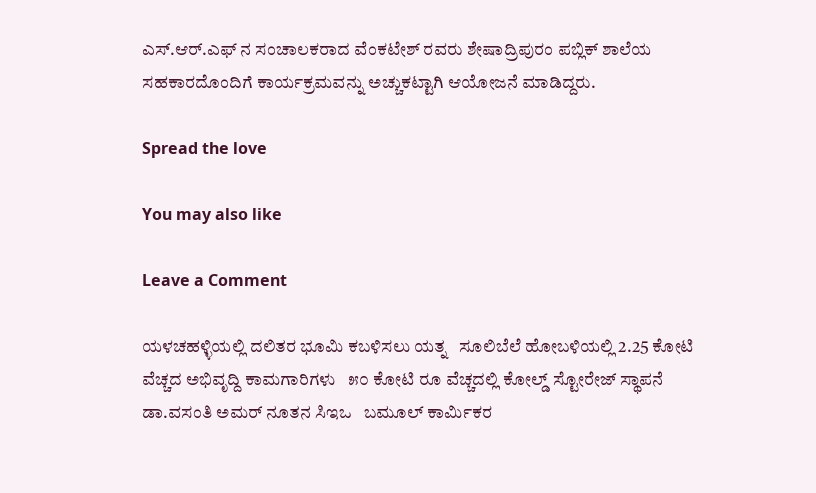ಎಸ್.ಆರ್.ಎಫ್ ನ ಸಂಚಾಲಕರಾದ ವೆಂಕಟೇಶ್ ರವರು ಶೇಷಾದ್ರಿಪುರಂ ಪಬ್ಲಿಕ್ ಶಾಲೆಯ ಸಹಕಾರದೊಂದಿಗೆ ಕಾರ್ಯಕ್ರಮವನ್ನು ಅಚ್ಚುಕಟ್ಟಾಗಿ ಆಯೋಜನೆ ಮಾಡಿದ್ದರು.

Spread the love

You may also like

Leave a Comment

ಯಳಚಹಳ್ಳಿಯಲ್ಲಿ ದಲಿತರ ಭೂಮಿ ಕಬಳಿಸಲು ಯತ್ನ   ಸೂಲಿಬೆಲೆ ಹೋಬಳಿಯಲ್ಲಿ 2.25 ಕೋಟಿ ವೆಚ್ಚದ ಅಭಿವೃದ್ದಿ ಕಾಮಗಾರಿಗಳು   ೫೦ ಕೋಟಿ ರೂ ವೆಚ್ಚದಲ್ಲಿ ಕೋಲ್ಡ್ ಸ್ಟೋರೇಜ್ ಸ್ಥಾಪನೆ   ಡಾ.ವಸಂತಿ ಅಮರ್ ನೂತನ ಸಿಇಒ   ಬಮೂಲ್ ಕಾರ್ಮಿಕರ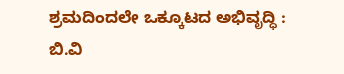ಶ್ರಮದಿಂದಲೇ ಒಕ್ಕೂಟದ ಅಭಿವೃದ್ಧಿ : ಬಿ.ವಿ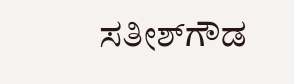ಸತೀಶ್‌ಗೌಡ